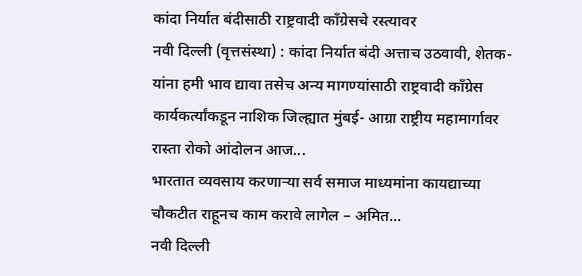कांदा निर्यात बंदीसाठी राष्ट्रवादी काँग्रेसचे रस्त्यावर
नवी दिल्ली (वृत्तसंस्था) : कांदा निर्यात बंदी अत्ताच उठवावी, शेतक-यांना हमी भाव द्यावा तसेच अन्य मागण्यांसाठी राष्ट्रवादी काँग्रेस कार्यकर्त्यांकडून नाशिक जिल्ह्यात मुंबई- आग्रा राष्ट्रीय महामार्गावर रास्ता रोको आंदोलन आज...
भारतात व्यवसाय करणाऱ्या सर्व समाज माध्यमांना कायद्याच्या चौकटीत राहूनच काम करावे लागेल – अमित...
नवी दिल्ली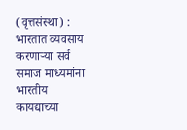(वृत्तसंस्था) : भारतात व्यवसाय करणाऱ्या सर्व समाज माध्यमांना भारतीय कायद्याच्या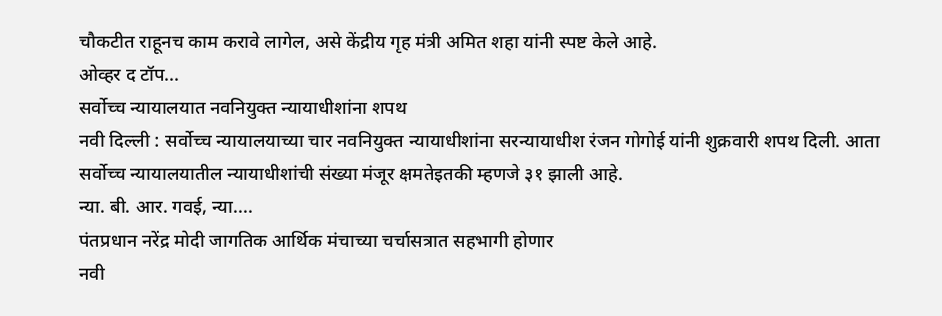चौकटीत राहूनच काम करावे लागेल, असे केंद्रीय गृह मंत्री अमित शहा यांनी स्पष्ट केले आहे.
ओव्हर द टॉप...
सर्वोच्च न्यायालयात नवनियुक्त न्यायाधीशांना शपथ
नवी दिल्ली : सर्वोच्च न्यायालयाच्या चार नवनियुक्त न्यायाधीशांना सरन्यायाधीश रंजन गोगोई यांनी शुक्रवारी शपथ दिली. आता सर्वोच्च न्यायालयातील न्यायाधीशांची संख्या मंजूर क्षमतेइतकी म्हणजे ३१ झाली आहे.
न्या. बी. आर. गवई, न्या....
पंतप्रधान नरेंद्र मोदी जागतिक आर्थिक मंचाच्या चर्चासत्रात सहभागी होणार
नवी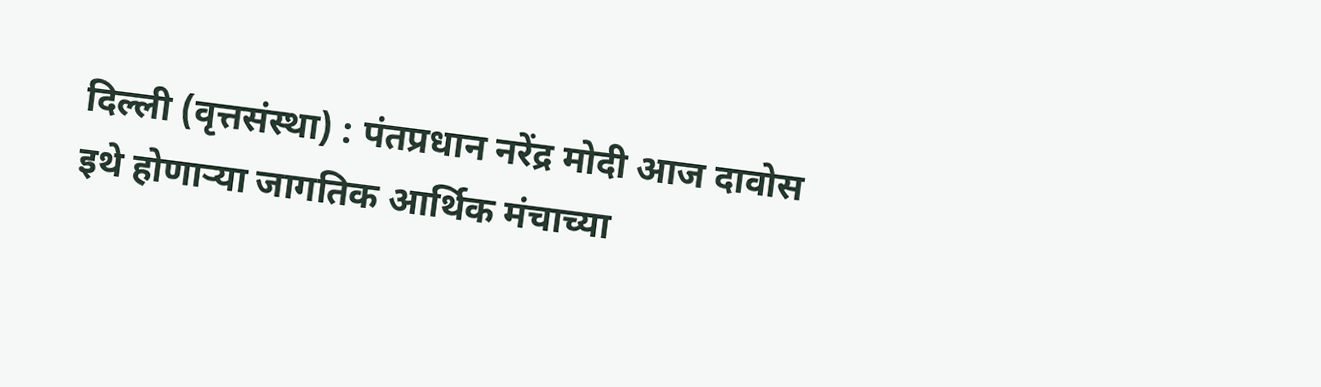दिल्ली (वृत्तसंस्था) : पंतप्रधान नरेंद्र मोदी आज दावोस इथे होणाऱ्या जागतिक आर्थिक मंचाच्या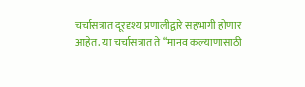चर्चासत्रात दूरदृश्य प्रणालीद्वारे सहभागी होणार आहेत. या चर्चासत्रात ते “मानव कल्याणासाठी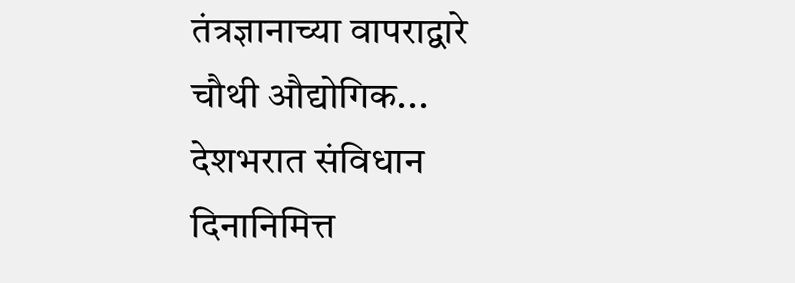तंत्रज्ञानाच्या वापराद्वारे चौथी औद्योगिक...
देशभरात संविधान दिनानिमित्त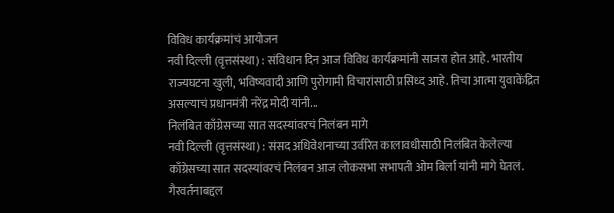विविध कार्यक्रमांचं आयोजन
नवी दिल्ली (वृत्तसंस्था) : संविधान दिन आज विविध कार्यक्रमांनी साजरा होत आहे. भारतीय राज्यघटना खुली, भविष्यवादी आणि पुरोगामी विचारांसाठी प्रसिध्द आहे. तिचा आत्मा युवाकेंद्रित असल्याचं प्रधानमंत्री नरेंद्र मोदी यांनी...
निलंबित काँग्रेसच्या सात सदस्यांवरचं निलंबन मागे
नवी दिल्ली (वृत्तसंस्था) : संसद अधिवेशनाच्या उर्वरित कालावधीसाठी निलंबित केलेल्या काँग्रेसच्या सात सदस्यांवरचं निलंबन आज लोकसभा सभापती ओम बिर्ला यांनी मागे घेतलं. गैरवर्तनाबद्दल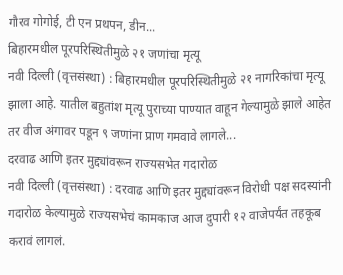गौरव गोगोई, टी एन प्रथपन, डीन...
बिहारमधील पूरपरिस्थितीमुळे २१ जणांचा मृत्यू
नवी दिल्ली (वृत्तसंस्था) : बिहारमधील पूरपरिस्थितीमुळे २१ नागरिकांचा मृत्यू झाला आहे. यातील बहुतांश मृत्यू पुराच्या पाण्यात वाहून गेल्यामुळे झाले आहेत तर वीज अंगावर पडून ९ जणांना प्राण गमवावे लागले...
दरवाढ आणि इतर मुद्द्यांवरून राज्यसभेत गदारोळ
नवी दिल्ली (वृत्तसंस्था) : दरवाढ आणि इतर मुद्द्यांवरून विरोधी पक्ष सदस्यांनी गदारोळ केल्यामुळे राज्यसभेचं कामकाज आज दुपारी १२ वाजेपर्यंत तहकूब करावं लागलं.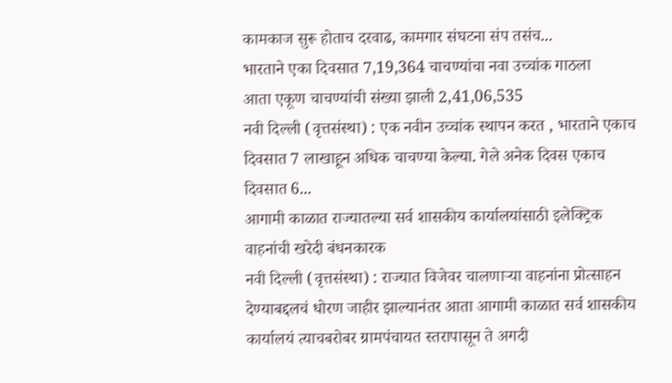कामकाज सुरू होताच दरवाढ, कामगार संघटना संप तसंच...
भारताने एका दिवसात 7,19,364 चाचण्यांचा नवा उच्चांक गाठला
आता एकूण चाचण्यांची संख्या झाली 2,41,06,535
नवी दिल्ली (वृत्तसंस्था) : एक नवीन उच्चांक स्थापन करत , भारताने एकाच दिवसात 7 लाखाहून अधिक चाचण्या केल्या. गेले अनेक दिवस एकाच दिवसात 6...
आगामी काळात राज्यातल्या सर्व शासकीय कार्यालयांसाठी इलेक्ट्रिक वाहनांची खरेदी बंधनकारक
नवी दिल्ली (वृत्तसंस्था) : राज्यात विजेवर चालणाऱ्या वाहनांना प्रोत्साहन देण्याबद्दलचं धोरण जाहीर झाल्यानंतर आता आगामी काळात सर्व शासकीय कार्यालयं त्याचबरोबर ग्रामपंचायत स्तरापासून ते अगदी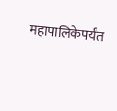महापालिकेपर्यंत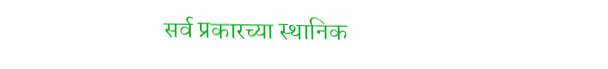सर्व प्रकारच्या स्थानिक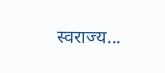स्वराज्य...